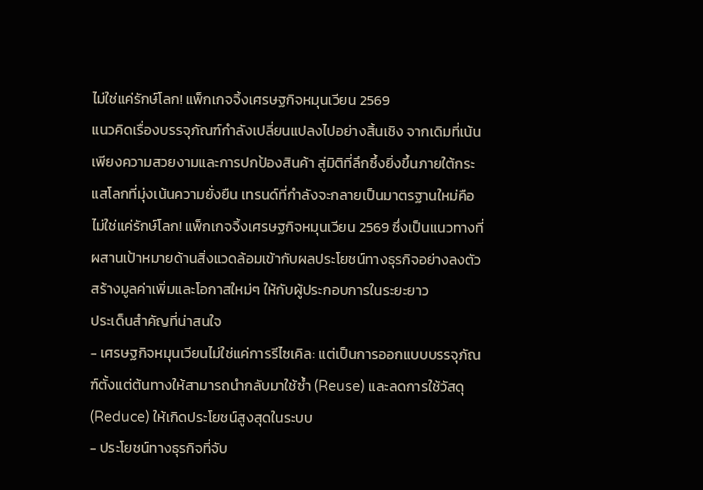ไม่ใช่แค่รักษ์โลก! แพ็กเกจจิ้งเศรษฐกิจหมุนเวียน 2569
แนวคิดเรื่องบรรจุภัณฑ์กำลังเปลี่ยนแปลงไปอย่างสิ้นเชิง จากเดิมที่เน้นเพียงความสวยงามและการปกป้องสินค้า สู่มิติที่ลึกซึ้งยิ่งขึ้นภายใต้กระแสโลกที่มุ่งเน้นความยั่งยืน เทรนด์ที่กำลังจะกลายเป็นมาตรฐานใหม่คือ ไม่ใช่แค่รักษ์โลก! แพ็กเกจจิ้งเศรษฐกิจหมุนเวียน 2569 ซึ่งเป็นแนวทางที่ผสานเป้าหมายด้านสิ่งแวดล้อมเข้ากับผลประโยชน์ทางธุรกิจอย่างลงตัว สร้างมูลค่าเพิ่มและโอกาสใหม่ๆ ให้กับผู้ประกอบการในระยะยาว
ประเด็นสำคัญที่น่าสนใจ
- เศรษฐกิจหมุนเวียนไม่ใช่แค่การรีไซเคิล: แต่เป็นการออกแบบบรรจุภัณฑ์ตั้งแต่ต้นทางให้สามารถนำกลับมาใช้ซ้ำ (Reuse) และลดการใช้วัสดุ (Reduce) ให้เกิดประโยชน์สูงสุดในระบบ
- ประโยชน์ทางธุรกิจที่จับ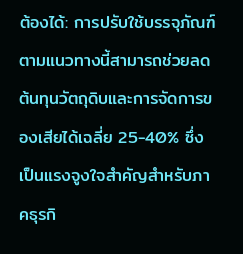ต้องได้: การปรับใช้บรรจุภัณฑ์ตามแนวทางนี้สามารถช่วยลดต้นทุนวัตถุดิบและการจัดการของเสียได้เฉลี่ย 25-40% ซึ่งเป็นแรงจูงใจสำคัญสำหรับภาคธุรกิ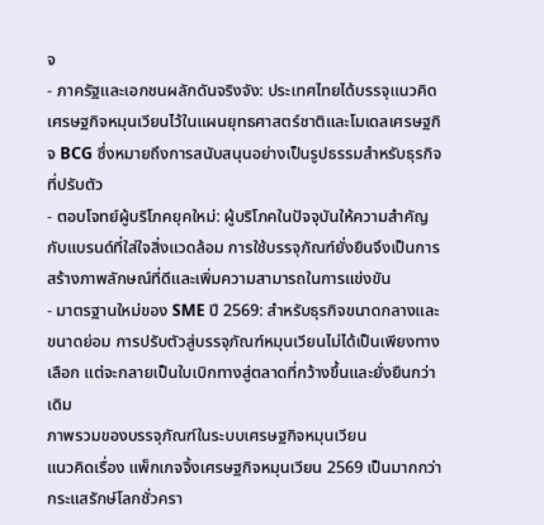จ
- ภาครัฐและเอกชนผลักดันจริงจัง: ประเทศไทยได้บรรจุแนวคิดเศรษฐกิจหมุนเวียนไว้ในแผนยุทธศาสตร์ชาติและโมเดลเศรษฐกิจ BCG ซึ่งหมายถึงการสนับสนุนอย่างเป็นรูปธรรมสำหรับธุรกิจที่ปรับตัว
- ตอบโจทย์ผู้บริโภคยุคใหม่: ผู้บริโภคในปัจจุบันให้ความสำคัญกับแบรนด์ที่ใส่ใจสิ่งแวดล้อม การใช้บรรจุภัณฑ์ยั่งยืนจึงเป็นการสร้างภาพลักษณ์ที่ดีและเพิ่มความสามารถในการแข่งขัน
- มาตรฐานใหม่ของ SME ปี 2569: สำหรับธุรกิจขนาดกลางและขนาดย่อม การปรับตัวสู่บรรจุภัณฑ์หมุนเวียนไม่ได้เป็นเพียงทางเลือก แต่จะกลายเป็นใบเบิกทางสู่ตลาดที่กว้างขึ้นและยั่งยืนกว่าเดิม
ภาพรวมของบรรจุภัณฑ์ในระบบเศรษฐกิจหมุนเวียน
แนวคิดเรื่อง แพ็กเกจจิ้งเศรษฐกิจหมุนเวียน 2569 เป็นมากกว่ากระแสรักษ์โลกชั่วครา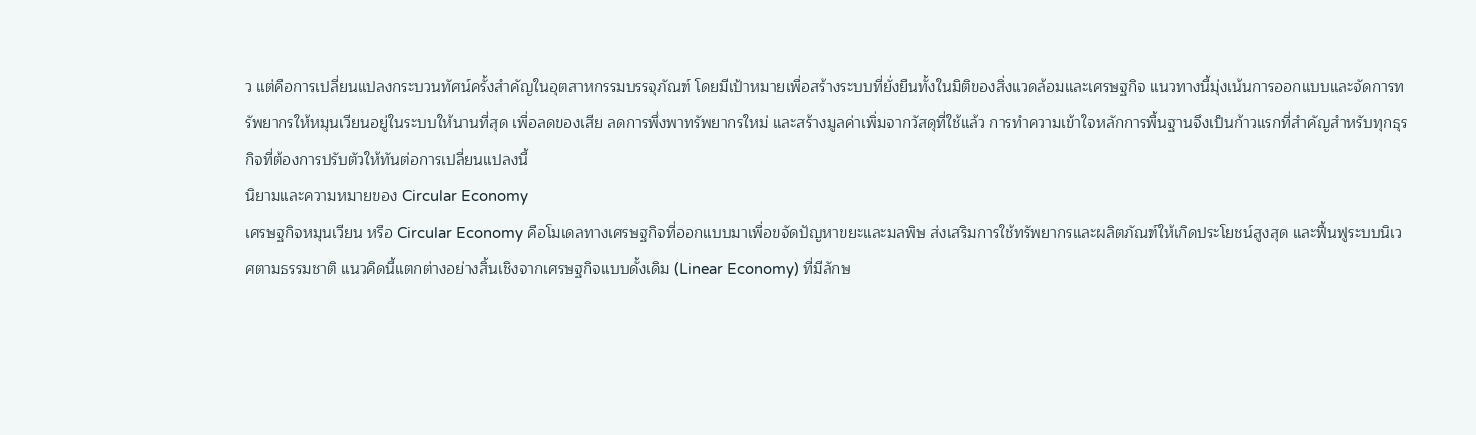ว แต่คือการเปลี่ยนแปลงกระบวนทัศน์ครั้งสำคัญในอุตสาหกรรมบรรจุภัณฑ์ โดยมีเป้าหมายเพื่อสร้างระบบที่ยั่งยืนทั้งในมิติของสิ่งแวดล้อมและเศรษฐกิจ แนวทางนี้มุ่งเน้นการออกแบบและจัดการทรัพยากรให้หมุนเวียนอยู่ในระบบให้นานที่สุด เพื่อลดของเสีย ลดการพึ่งพาทรัพยากรใหม่ และสร้างมูลค่าเพิ่มจากวัสดุที่ใช้แล้ว การทำความเข้าใจหลักการพื้นฐานจึงเป็นก้าวแรกที่สำคัญสำหรับทุกธุรกิจที่ต้องการปรับตัวให้ทันต่อการเปลี่ยนแปลงนี้
นิยามและความหมายของ Circular Economy
เศรษฐกิจหมุนเวียน หรือ Circular Economy คือโมเดลทางเศรษฐกิจที่ออกแบบมาเพื่อขจัดปัญหาขยะและมลพิษ ส่งเสริมการใช้ทรัพยากรและผลิตภัณฑ์ให้เกิดประโยชน์สูงสุด และฟื้นฟูระบบนิเวศตามธรรมชาติ แนวคิดนี้แตกต่างอย่างสิ้นเชิงจากเศรษฐกิจแบบดั้งเดิม (Linear Economy) ที่มีลักษ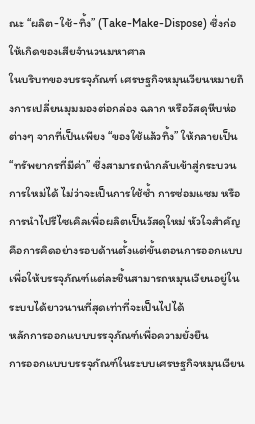ณะ “ผลิต-ใช้-ทิ้ง” (Take-Make-Dispose) ซึ่งก่อให้เกิดของเสียจำนวนมหาศาล
ในบริบทของบรรจุภัณฑ์ เศรษฐกิจหมุนเวียนหมายถึงการเปลี่ยนมุมมองต่อกล่อง ฉลาก หรือวัสดุหีบห่อต่างๆ จากที่เป็นเพียง “ของใช้แล้วทิ้ง” ให้กลายเป็น “ทรัพยากรที่มีค่า” ซึ่งสามารถนำกลับเข้าสู่กระบวนการใหม่ได้ ไม่ว่าจะเป็นการใช้ซ้ำ การซ่อมแซม หรือการนำไปรีไซเคิลเพื่อผลิตเป็นวัสดุใหม่ หัวใจสำคัญคือการคิดอย่างรอบด้านตั้งแต่ขั้นตอนการออกแบบ เพื่อให้บรรจุภัณฑ์แต่ละชิ้นสามารถหมุนเวียนอยู่ในระบบได้ยาวนานที่สุดเท่าที่จะเป็นไปได้
หลักการออกแบบบรรจุภัณฑ์เพื่อความยั่งยืน
การออกแบบบรรจุภัณฑ์ในระบบเศรษฐกิจหมุนเวียน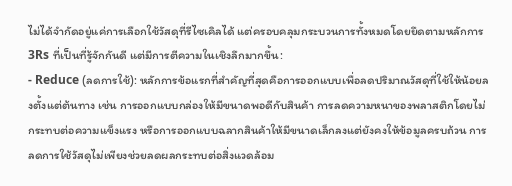ไม่ได้จำกัดอยู่แค่การเลือกใช้วัสดุที่รีไซเคิลได้ แต่ครอบคลุมกระบวนการทั้งหมดโดยยึดตามหลักการ 3Rs ที่เป็นที่รู้จักกันดี แต่มีการตีความในเชิงลึกมากขึ้น:
- Reduce (ลดการใช้): หลักการข้อแรกที่สำคัญที่สุดคือการออกแบบเพื่อลดปริมาณวัสดุที่ใช้ให้น้อยลงตั้งแต่ต้นทาง เช่น การออกแบบกล่องให้มีขนาดพอดีกับสินค้า การลดความหนาของพลาสติกโดยไม่กระทบต่อความแข็งแรง หรือการออกแบบฉลากสินค้าให้มีขนาดเล็กลงแต่ยังคงให้ข้อมูลครบถ้วน การลดการใช้วัสดุไม่เพียงช่วยลดผลกระทบต่อสิ่งแวดล้อม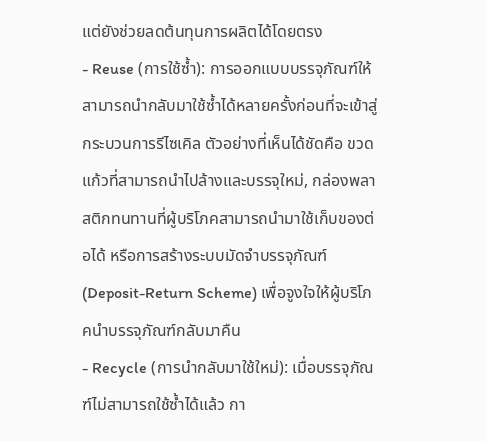แต่ยังช่วยลดต้นทุนการผลิตได้โดยตรง
- Reuse (การใช้ซ้ำ): การออกแบบบรรจุภัณฑ์ให้สามารถนำกลับมาใช้ซ้ำได้หลายครั้งก่อนที่จะเข้าสู่กระบวนการรีไซเคิล ตัวอย่างที่เห็นได้ชัดคือ ขวดแก้วที่สามารถนำไปล้างและบรรจุใหม่, กล่องพลาสติกทนทานที่ผู้บริโภคสามารถนำมาใช้เก็บของต่อได้ หรือการสร้างระบบมัดจำบรรจุภัณฑ์ (Deposit-Return Scheme) เพื่อจูงใจให้ผู้บริโภคนำบรรจุภัณฑ์กลับมาคืน
- Recycle (การนำกลับมาใช้ใหม่): เมื่อบรรจุภัณฑ์ไม่สามารถใช้ซ้ำได้แล้ว กา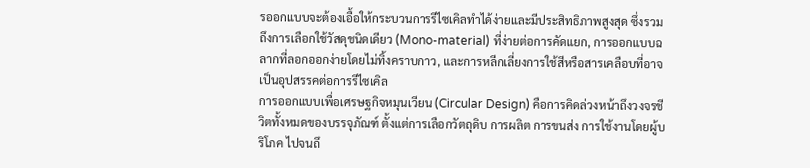รออกแบบจะต้องเอื้อให้กระบวนการรีไซเคิลทำได้ง่ายและมีประสิทธิภาพสูงสุด ซึ่งรวมถึงการเลือกใช้วัสดุชนิดเดียว (Mono-material) ที่ง่ายต่อการคัดแยก, การออกแบบฉลากที่ลอกออกง่ายโดยไม่ทิ้งคราบกาว, และการหลีกเลี่ยงการใช้สีหรือสารเคลือบที่อาจเป็นอุปสรรคต่อการรีไซเคิล
การออกแบบเพื่อเศรษฐกิจหมุนเวียน (Circular Design) คือการคิดล่วงหน้าถึงวงจรชีวิตทั้งหมดของบรรจุภัณฑ์ ตั้งแต่การเลือกวัตถุดิบ การผลิต การขนส่ง การใช้งานโดยผู้บริโภค ไปจนถึ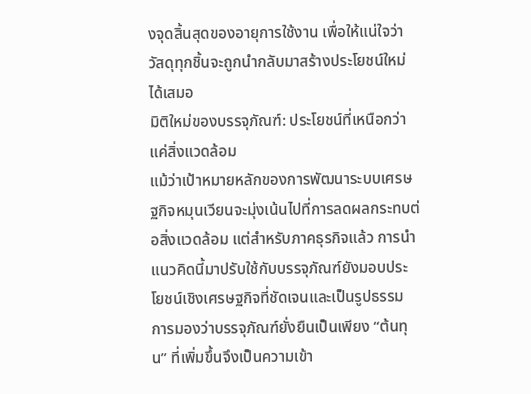งจุดสิ้นสุดของอายุการใช้งาน เพื่อให้แน่ใจว่าวัสดุทุกชิ้นจะถูกนำกลับมาสร้างประโยชน์ใหม่ได้เสมอ
มิติใหม่ของบรรจุภัณฑ์: ประโยชน์ที่เหนือกว่าแค่สิ่งแวดล้อม
แม้ว่าเป้าหมายหลักของการพัฒนาระบบเศรษฐกิจหมุนเวียนจะมุ่งเน้นไปที่การลดผลกระทบต่อสิ่งแวดล้อม แต่สำหรับภาคธุรกิจแล้ว การนำแนวคิดนี้มาปรับใช้กับบรรจุภัณฑ์ยังมอบประโยชน์เชิงเศรษฐกิจที่ชัดเจนและเป็นรูปธรรม การมองว่าบรรจุภัณฑ์ยั่งยืนเป็นเพียง “ต้นทุน” ที่เพิ่มขึ้นจึงเป็นความเข้า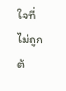ใจที่ไม่ถูกต้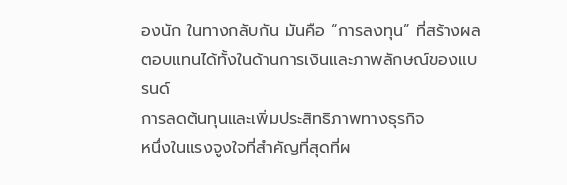องนัก ในทางกลับกัน มันคือ “การลงทุน” ที่สร้างผลตอบแทนได้ทั้งในด้านการเงินและภาพลักษณ์ของแบรนด์
การลดต้นทุนและเพิ่มประสิทธิภาพทางธุรกิจ
หนึ่งในแรงจูงใจที่สำคัญที่สุดที่ผ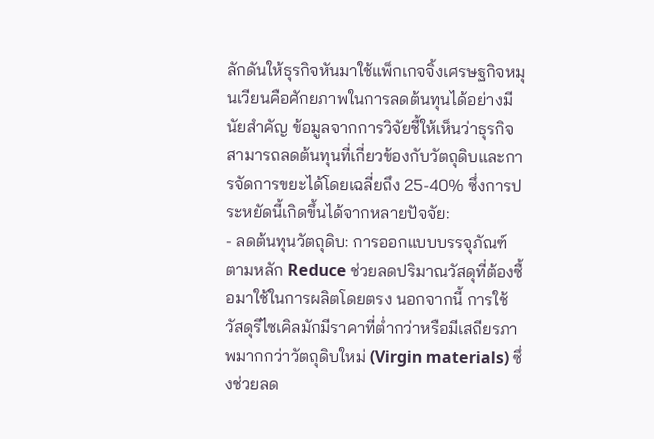ลักดันให้ธุรกิจหันมาใช้แพ็กเกจจิ้งเศรษฐกิจหมุนเวียนคือศักยภาพในการลดต้นทุนได้อย่างมีนัยสำคัญ ข้อมูลจากการวิจัยชี้ให้เห็นว่าธุรกิจสามารถลดต้นทุนที่เกี่ยวข้องกับวัตถุดิบและการจัดการขยะได้โดยเฉลี่ยถึง 25-40% ซึ่งการประหยัดนี้เกิดขึ้นได้จากหลายปัจจัย:
- ลดต้นทุนวัตถุดิบ: การออกแบบบรรจุภัณฑ์ตามหลัก Reduce ช่วยลดปริมาณวัสดุที่ต้องซื้อมาใช้ในการผลิตโดยตรง นอกจากนี้ การใช้วัสดุรีไซเคิลมักมีราคาที่ต่ำกว่าหรือมีเสถียรภาพมากกว่าวัตถุดิบใหม่ (Virgin materials) ซึ่งช่วยลด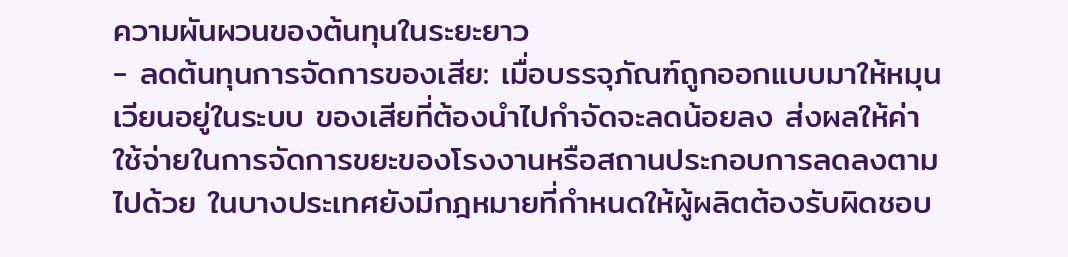ความผันผวนของต้นทุนในระยะยาว
- ลดต้นทุนการจัดการของเสีย: เมื่อบรรจุภัณฑ์ถูกออกแบบมาให้หมุนเวียนอยู่ในระบบ ของเสียที่ต้องนำไปกำจัดจะลดน้อยลง ส่งผลให้ค่าใช้จ่ายในการจัดการขยะของโรงงานหรือสถานประกอบการลดลงตามไปด้วย ในบางประเทศยังมีกฎหมายที่กำหนดให้ผู้ผลิตต้องรับผิดชอบ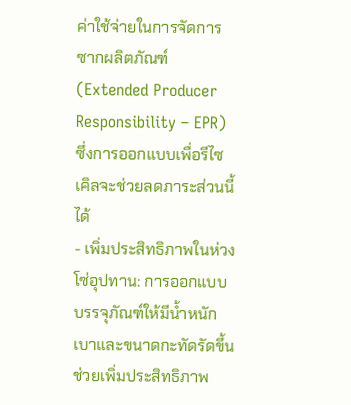ค่าใช้จ่ายในการจัดการซากผลิตภัณฑ์ (Extended Producer Responsibility – EPR) ซึ่งการออกแบบเพื่อรีไซเคิลจะช่วยลดภาระส่วนนี้ได้
- เพิ่มประสิทธิภาพในห่วงโซ่อุปทาน: การออกแบบบรรจุภัณฑ์ให้มีน้ำหนักเบาและขนาดกะทัดรัดขึ้น ช่วยเพิ่มประสิทธิภาพ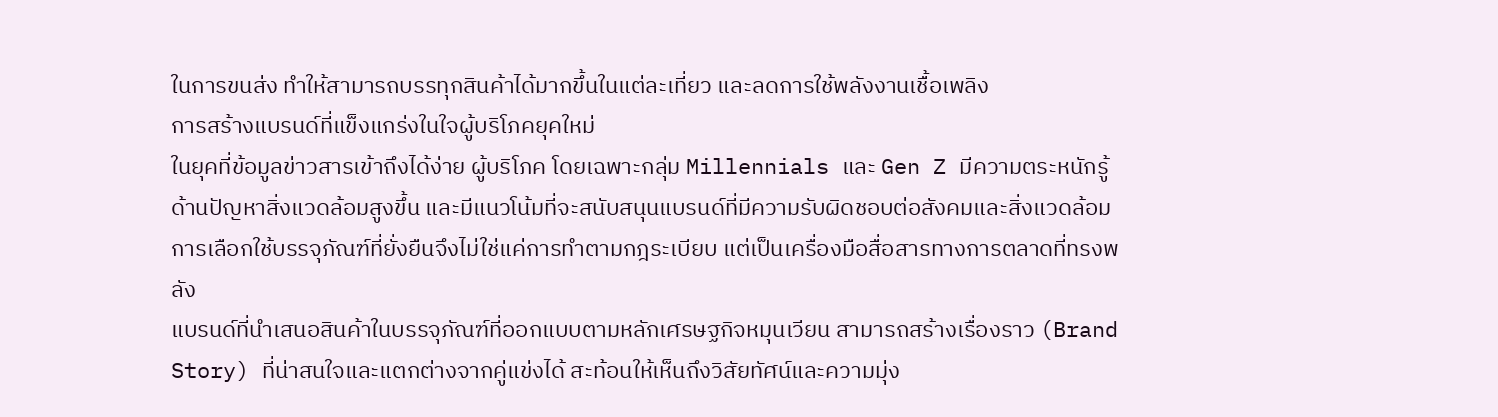ในการขนส่ง ทำให้สามารถบรรทุกสินค้าได้มากขึ้นในแต่ละเที่ยว และลดการใช้พลังงานเชื้อเพลิง
การสร้างแบรนด์ที่แข็งแกร่งในใจผู้บริโภคยุคใหม่
ในยุคที่ข้อมูลข่าวสารเข้าถึงได้ง่าย ผู้บริโภค โดยเฉพาะกลุ่ม Millennials และ Gen Z มีความตระหนักรู้ด้านปัญหาสิ่งแวดล้อมสูงขึ้น และมีแนวโน้มที่จะสนับสนุนแบรนด์ที่มีความรับผิดชอบต่อสังคมและสิ่งแวดล้อม การเลือกใช้บรรจุภัณฑ์ที่ยั่งยืนจึงไม่ใช่แค่การทำตามกฎระเบียบ แต่เป็นเครื่องมือสื่อสารทางการตลาดที่ทรงพลัง
แบรนด์ที่นำเสนอสินค้าในบรรจุภัณฑ์ที่ออกแบบตามหลักเศรษฐกิจหมุนเวียน สามารถสร้างเรื่องราว (Brand Story) ที่น่าสนใจและแตกต่างจากคู่แข่งได้ สะท้อนให้เห็นถึงวิสัยทัศน์และความมุ่ง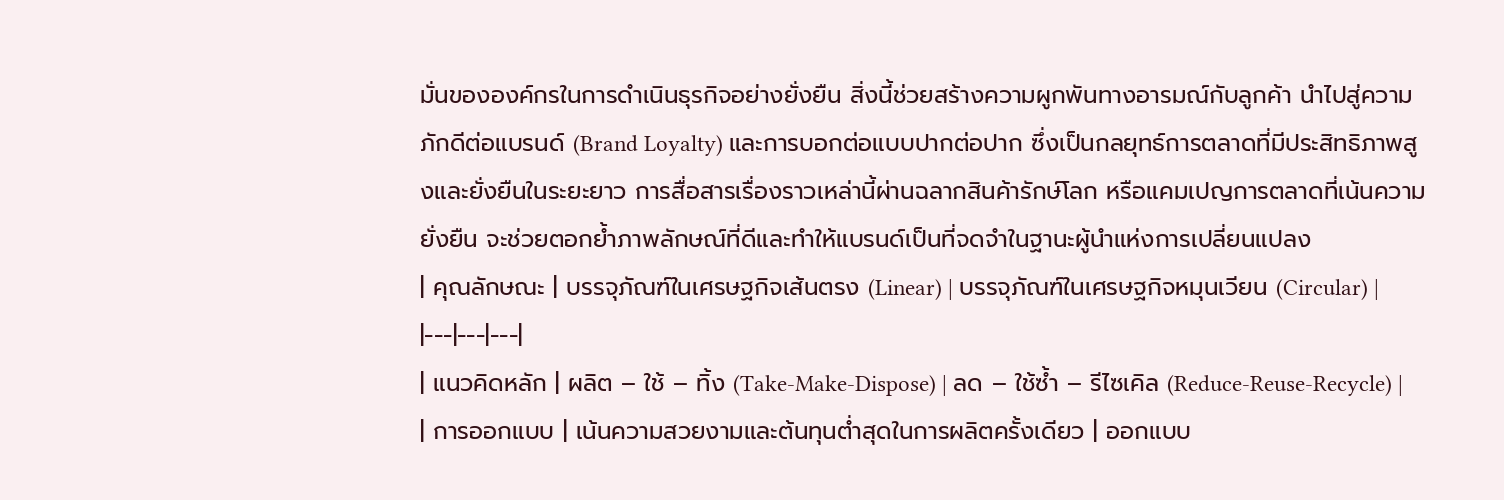มั่นขององค์กรในการดำเนินธุรกิจอย่างยั่งยืน สิ่งนี้ช่วยสร้างความผูกพันทางอารมณ์กับลูกค้า นำไปสู่ความภักดีต่อแบรนด์ (Brand Loyalty) และการบอกต่อแบบปากต่อปาก ซึ่งเป็นกลยุทธ์การตลาดที่มีประสิทธิภาพสูงและยั่งยืนในระยะยาว การสื่อสารเรื่องราวเหล่านี้ผ่านฉลากสินค้ารักษ์โลก หรือแคมเปญการตลาดที่เน้นความยั่งยืน จะช่วยตอกย้ำภาพลักษณ์ที่ดีและทำให้แบรนด์เป็นที่จดจำในฐานะผู้นำแห่งการเปลี่ยนแปลง
| คุณลักษณะ | บรรจุภัณฑ์ในเศรษฐกิจเส้นตรง (Linear) | บรรจุภัณฑ์ในเศรษฐกิจหมุนเวียน (Circular) |
|---|---|---|
| แนวคิดหลัก | ผลิต – ใช้ – ทิ้ง (Take-Make-Dispose) | ลด – ใช้ซ้ำ – รีไซเคิล (Reduce-Reuse-Recycle) |
| การออกแบบ | เน้นความสวยงามและต้นทุนต่ำสุดในการผลิตครั้งเดียว | ออกแบบ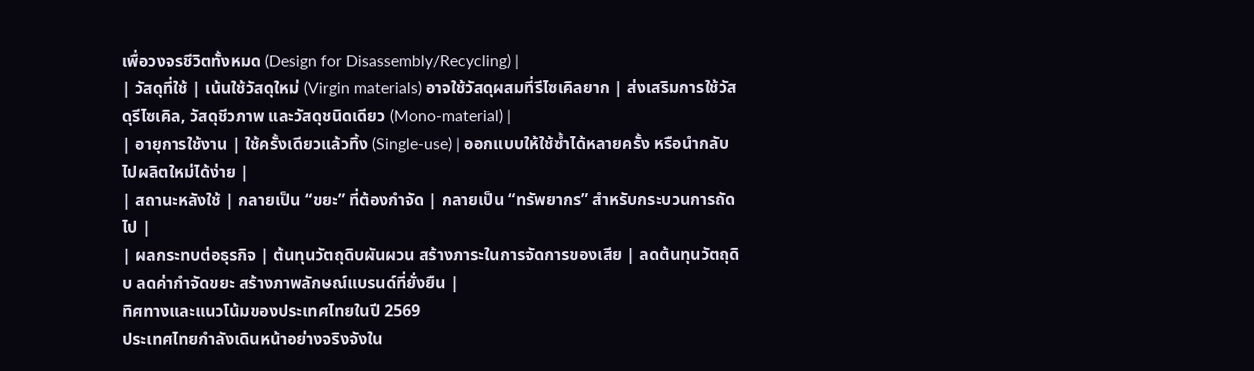เพื่อวงจรชีวิตทั้งหมด (Design for Disassembly/Recycling) |
| วัสดุที่ใช้ | เน้นใช้วัสดุใหม่ (Virgin materials) อาจใช้วัสดุผสมที่รีไซเคิลยาก | ส่งเสริมการใช้วัสดุรีไซเคิล, วัสดุชีวภาพ และวัสดุชนิดเดียว (Mono-material) |
| อายุการใช้งาน | ใช้ครั้งเดียวแล้วทิ้ง (Single-use) | ออกแบบให้ใช้ซ้ำได้หลายครั้ง หรือนำกลับไปผลิตใหม่ได้ง่าย |
| สถานะหลังใช้ | กลายเป็น “ขยะ” ที่ต้องกำจัด | กลายเป็น “ทรัพยากร” สำหรับกระบวนการถัดไป |
| ผลกระทบต่อธุรกิจ | ต้นทุนวัตถุดิบผันผวน สร้างภาระในการจัดการของเสีย | ลดต้นทุนวัตถุดิบ ลดค่ากำจัดขยะ สร้างภาพลักษณ์แบรนด์ที่ยั่งยืน |
ทิศทางและแนวโน้มของประเทศไทยในปี 2569
ประเทศไทยกำลังเดินหน้าอย่างจริงจังใน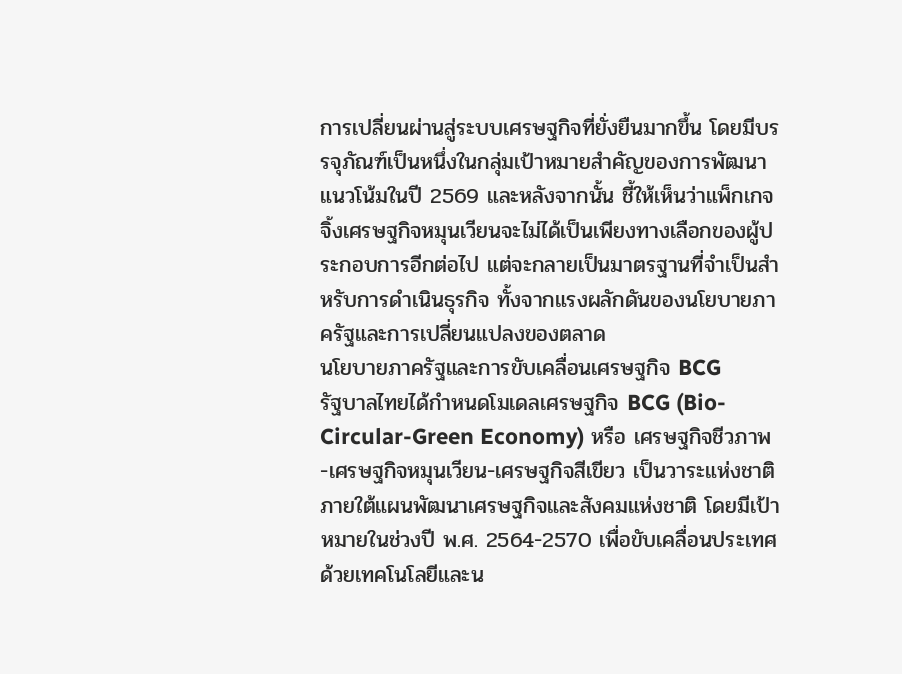การเปลี่ยนผ่านสู่ระบบเศรษฐกิจที่ยั่งยืนมากขึ้น โดยมีบรรจุภัณฑ์เป็นหนึ่งในกลุ่มเป้าหมายสำคัญของการพัฒนา แนวโน้มในปี 2569 และหลังจากนั้น ชี้ให้เห็นว่าแพ็กเกจจิ้งเศรษฐกิจหมุนเวียนจะไม่ได้เป็นเพียงทางเลือกของผู้ประกอบการอีกต่อไป แต่จะกลายเป็นมาตรฐานที่จำเป็นสำหรับการดำเนินธุรกิจ ทั้งจากแรงผลักดันของนโยบายภาครัฐและการเปลี่ยนแปลงของตลาด
นโยบายภาครัฐและการขับเคลื่อนเศรษฐกิจ BCG
รัฐบาลไทยได้กำหนดโมเดลเศรษฐกิจ BCG (Bio-Circular-Green Economy) หรือ เศรษฐกิจชีวภาพ-เศรษฐกิจหมุนเวียน-เศรษฐกิจสีเขียว เป็นวาระแห่งชาติภายใต้แผนพัฒนาเศรษฐกิจและสังคมแห่งชาติ โดยมีเป้าหมายในช่วงปี พ.ศ. 2564-2570 เพื่อขับเคลื่อนประเทศด้วยเทคโนโลยีและน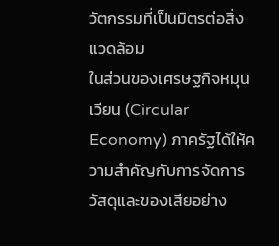วัตกรรมที่เป็นมิตรต่อสิ่งแวดล้อม
ในส่วนของเศรษฐกิจหมุนเวียน (Circular Economy) ภาครัฐได้ให้ความสำคัญกับการจัดการวัสดุและของเสียอย่าง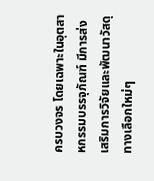ครบวงจร โดยเฉพาะในอุตสาหกรรมบรรจุภัณฑ์ มีการส่งเสริมการวิจัยและพัฒนาวัสดุทางเลือกใหม่ๆ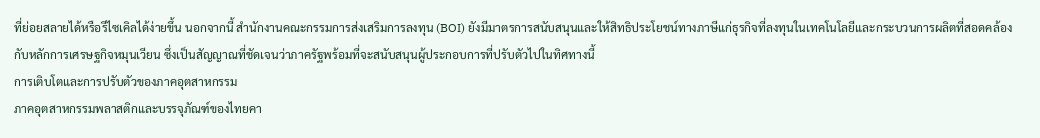ที่ย่อยสลายได้หรือรีไซเคิลได้ง่ายขึ้น นอกจากนี้ สำนักงานคณะกรรมการส่งเสริมการลงทุน (BOI) ยังมีมาตรการสนับสนุนและให้สิทธิประโยชน์ทางภาษีแก่ธุรกิจที่ลงทุนในเทคโนโลยีและกระบวนการผลิตที่สอดคล้องกับหลักการเศรษฐกิจหมุนเวียน ซึ่งเป็นสัญญาณที่ชัดเจนว่าภาครัฐพร้อมที่จะสนับสนุนผู้ประกอบการที่ปรับตัวไปในทิศทางนี้
การเติบโตและการปรับตัวของภาคอุตสาหกรรม
ภาคอุตสาหกรรมพลาสติกและบรรจุภัณฑ์ของไทยคา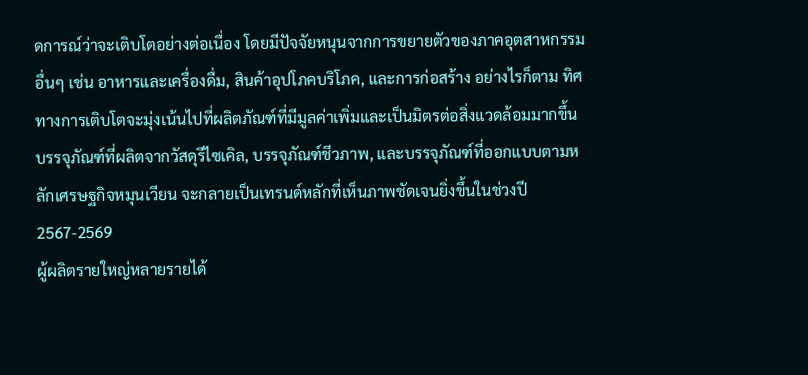ดการณ์ว่าจะเติบโตอย่างต่อเนื่อง โดยมีปัจจัยหนุนจากการขยายตัวของภาคอุตสาหกรรมอื่นๆ เช่น อาหารและเครื่องดื่ม, สินค้าอุปโภคบริโภค, และการก่อสร้าง อย่างไรก็ตาม ทิศทางการเติบโตจะมุ่งเน้นไปที่ผลิตภัณฑ์ที่มีมูลค่าเพิ่มและเป็นมิตรต่อสิ่งแวดล้อมมากขึ้น บรรจุภัณฑ์ที่ผลิตจากวัสดุรีไซเคิล, บรรจุภัณฑ์ชีวภาพ, และบรรจุภัณฑ์ที่ออกแบบตามหลักเศรษฐกิจหมุนเวียน จะกลายเป็นเทรนด์หลักที่เห็นภาพชัดเจนยิ่งขึ้นในช่วงปี 2567-2569
ผู้ผลิตรายใหญ่หลายรายได้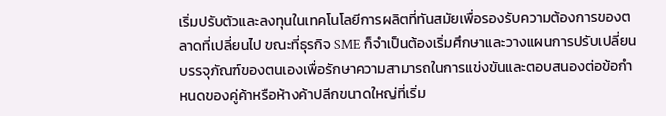เริ่มปรับตัวและลงทุนในเทคโนโลยีการผลิตที่ทันสมัยเพื่อรองรับความต้องการของตลาดที่เปลี่ยนไป ขณะที่ธุรกิจ SME ก็จำเป็นต้องเริ่มศึกษาและวางแผนการปรับเปลี่ยนบรรจุภัณฑ์ของตนเองเพื่อรักษาความสามารถในการแข่งขันและตอบสนองต่อข้อกำหนดของคู่ค้าหรือห้างค้าปลีกขนาดใหญ่ที่เริ่ม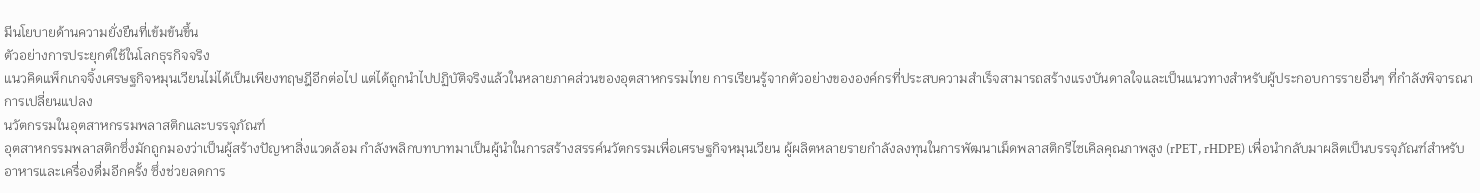มีนโยบายด้านความยั่งยืนที่เข้มข้นขึ้น
ตัวอย่างการประยุกต์ใช้ในโลกธุรกิจจริง
แนวคิดแพ็กเกจจิ้งเศรษฐกิจหมุนเวียนไม่ได้เป็นเพียงทฤษฎีอีกต่อไป แต่ได้ถูกนำไปปฏิบัติจริงแล้วในหลายภาคส่วนของอุตสาหกรรมไทย การเรียนรู้จากตัวอย่างขององค์กรที่ประสบความสำเร็จสามารถสร้างแรงบันดาลใจและเป็นแนวทางสำหรับผู้ประกอบการรายอื่นๆ ที่กำลังพิจารณาการเปลี่ยนแปลง
นวัตกรรมในอุตสาหกรรมพลาสติกและบรรจุภัณฑ์
อุตสาหกรรมพลาสติกซึ่งมักถูกมองว่าเป็นผู้สร้างปัญหาสิ่งแวดล้อม กำลังพลิกบทบาทมาเป็นผู้นำในการสร้างสรรค์นวัตกรรมเพื่อเศรษฐกิจหมุนเวียน ผู้ผลิตหลายรายกำลังลงทุนในการพัฒนาเม็ดพลาสติกรีไซเคิลคุณภาพสูง (rPET, rHDPE) เพื่อนำกลับมาผลิตเป็นบรรจุภัณฑ์สำหรับอาหารและเครื่องดื่มอีกครั้ง ซึ่งช่วยลดการ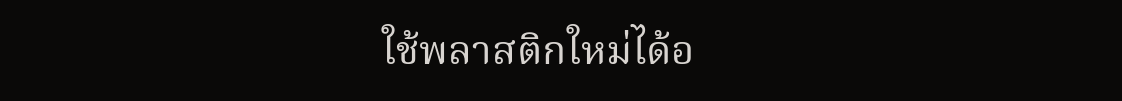ใช้พลาสติกใหม่ได้อ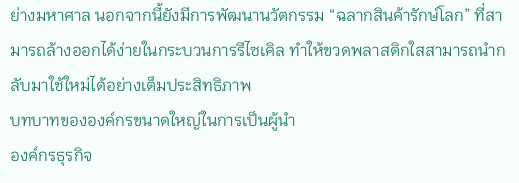ย่างมหาศาล นอกจากนี้ยังมีการพัฒนานวัตกรรม “ฉลากสินค้ารักษ์โลก” ที่สามารถล้างออกได้ง่ายในกระบวนการรีไซเคิล ทำให้ขวดพลาสติกใสสามารถนำกลับมาใช้ใหม่ได้อย่างเต็มประสิทธิภาพ
บทบาทขององค์กรขนาดใหญ่ในการเป็นผู้นำ
องค์กรธุรกิจ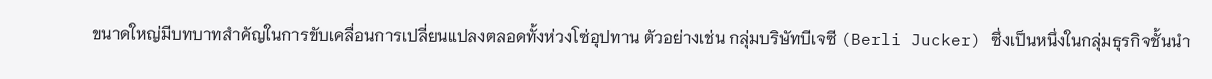ขนาดใหญ่มีบทบาทสำคัญในการขับเคลื่อนการเปลี่ยนแปลงตลอดทั้งห่วงโซ่อุปทาน ตัวอย่างเช่น กลุ่มบริษัทบีเจซี (Berli Jucker) ซึ่งเป็นหนึ่งในกลุ่มธุรกิจชั้นนำ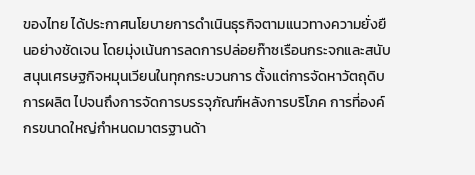ของไทย ได้ประกาศนโยบายการดำเนินธุรกิจตามแนวทางความยั่งยืนอย่างชัดเจน โดยมุ่งเน้นการลดการปล่อยก๊าซเรือนกระจกและสนับสนุนเศรษฐกิจหมุนเวียนในทุกกระบวนการ ตั้งแต่การจัดหาวัตถุดิบ การผลิต ไปจนถึงการจัดการบรรจุภัณฑ์หลังการบริโภค การที่องค์กรขนาดใหญ่กำหนดมาตรฐานด้า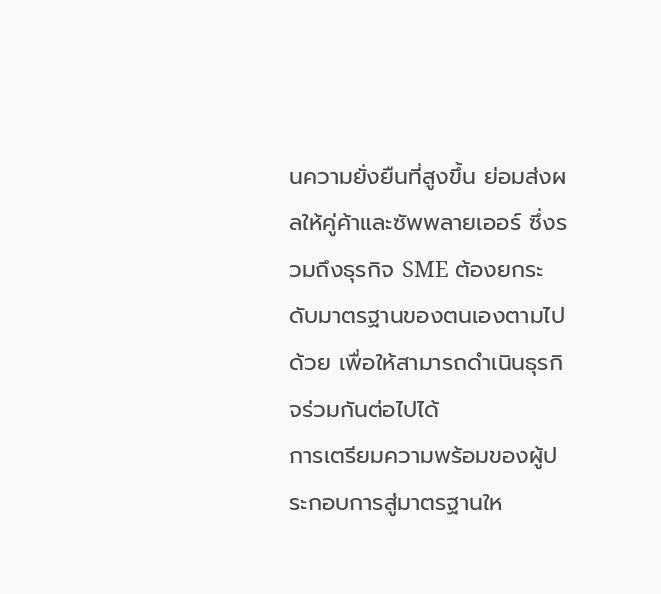นความยั่งยืนที่สูงขึ้น ย่อมส่งผลให้คู่ค้าและซัพพลายเออร์ ซึ่งรวมถึงธุรกิจ SME ต้องยกระดับมาตรฐานของตนเองตามไปด้วย เพื่อให้สามารถดำเนินธุรกิจร่วมกันต่อไปได้
การเตรียมความพร้อมของผู้ประกอบการสู่มาตรฐานให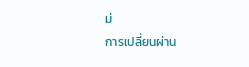ม่
การเปลี่ยนผ่าน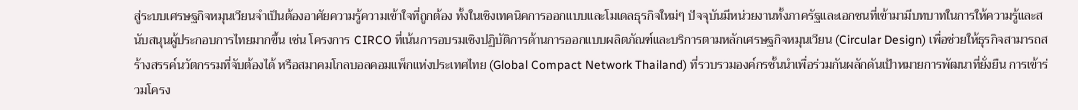สู่ระบบเศรษฐกิจหมุนเวียนจำเป็นต้องอาศัยความรู้ความเข้าใจที่ถูกต้อง ทั้งในเชิงเทคนิคการออกแบบและโมเดลธุรกิจใหม่ๆ ปัจจุบันมีหน่วยงานทั้งภาครัฐและเอกชนที่เข้ามามีบทบาทในการให้ความรู้และสนับสนุนผู้ประกอบการไทยมากขึ้น เช่น โครงการ CIRCO ที่เน้นการอบรมเชิงปฏิบัติการด้านการออกแบบผลิตภัณฑ์และบริการตามหลักเศรษฐกิจหมุนเวียน (Circular Design) เพื่อช่วยให้ธุรกิจสามารถสร้างสรรค์นวัตกรรมที่จับต้องได้ หรือสมาคมโกลบอลคอมแพ็กแห่งประเทศไทย (Global Compact Network Thailand) ที่รวบรวมองค์กรชั้นนำเพื่อร่วมกันผลักดันเป้าหมายการพัฒนาที่ยั่งยืน การเข้าร่วมโครง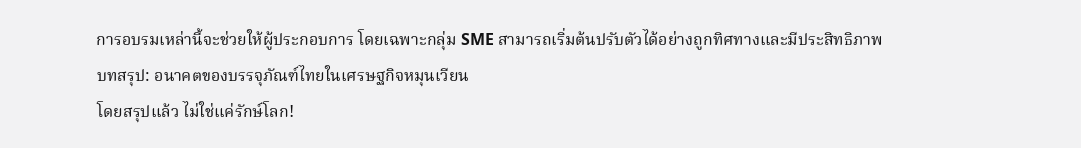การอบรมเหล่านี้จะช่วยให้ผู้ประกอบการ โดยเฉพาะกลุ่ม SME สามารถเริ่มต้นปรับตัวได้อย่างถูกทิศทางและมีประสิทธิภาพ
บทสรุป: อนาคตของบรรจุภัณฑ์ไทยในเศรษฐกิจหมุนเวียน
โดยสรุปแล้ว ไม่ใช่แค่รักษ์โลก!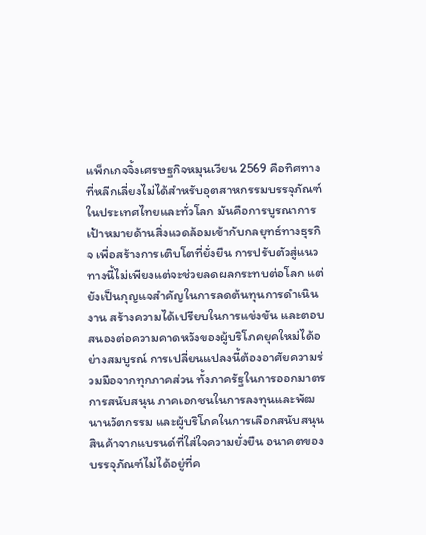แพ็กเกจจิ้งเศรษฐกิจหมุนเวียน 2569 คือทิศทางที่หลีกเลี่ยงไม่ได้สำหรับอุตสาหกรรมบรรจุภัณฑ์ในประเทศไทยและทั่วโลก มันคือการบูรณาการเป้าหมายด้านสิ่งแวดล้อมเข้ากับกลยุทธ์ทางธุรกิจ เพื่อสร้างการเติบโตที่ยั่งยืน การปรับตัวสู่แนวทางนี้ไม่เพียงแต่จะช่วยลดผลกระทบต่อโลก แต่ยังเป็นกุญแจสำคัญในการลดต้นทุนการดำเนินงาน สร้างความได้เปรียบในการแข่งขัน และตอบสนองต่อความคาดหวังของผู้บริโภคยุคใหม่ได้อย่างสมบูรณ์ การเปลี่ยนแปลงนี้ต้องอาศัยความร่วมมือจากทุกภาคส่วน ทั้งภาครัฐในการออกมาตรการสนับสนุน ภาคเอกชนในการลงทุนและพัฒนานวัตกรรม และผู้บริโภคในการเลือกสนับสนุนสินค้าจากแบรนด์ที่ใส่ใจความยั่งยืน อนาคตของบรรจุภัณฑ์ไม่ได้อยู่ที่ค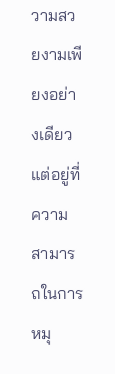วามสวยงามเพียงอย่างเดียว แต่อยู่ที่ความสามารถในการหมุ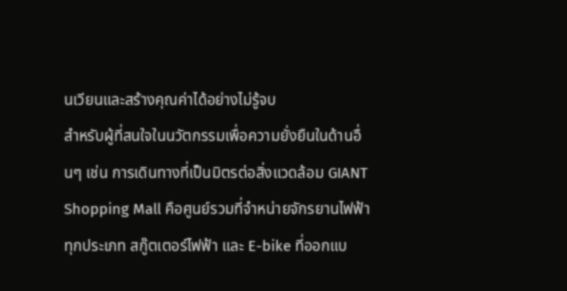นเวียนและสร้างคุณค่าได้อย่างไม่รู้จบ
สำหรับผู้ที่สนใจในนวัตกรรมเพื่อความยั่งยืนในด้านอื่นๆ เช่น การเดินทางที่เป็นมิตรต่อสิ่งแวดล้อม GIANT Shopping Mall คือศูนย์รวมที่จำหน่ายจักรยานไฟฟ้าทุกประเภท สกู๊ตเตอร์ไฟฟ้า และ E-bike ที่ออกแบ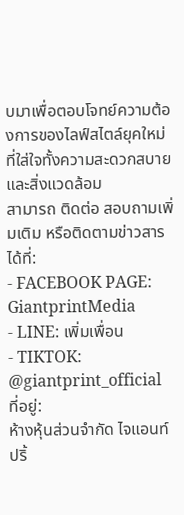บมาเพื่อตอบโจทย์ความต้องการของไลฟ์สไตล์ยุคใหม่ที่ใส่ใจทั้งความสะดวกสบายและสิ่งแวดล้อม
สามารถ ติดต่อ สอบถามเพิ่มเติม หรือติดตามข่าวสารได้ที่:
- FACEBOOK PAGE: GiantprintMedia
- LINE: เพิ่มเพื่อน
- TIKTOK: @giantprint_official
ที่อยู่:
ห้างหุ้นส่วนจำกัด ไจแอนท์ ปริ้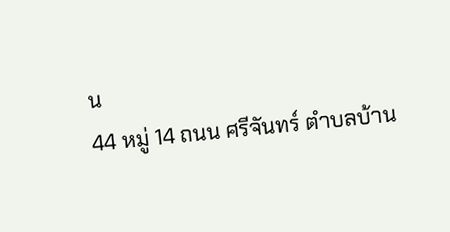น
44 หมู่ 14 ถนน ศรีจันทร์ ตำบลบ้าน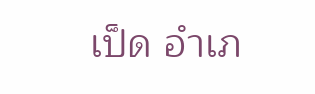เป็ด อำเภ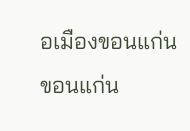อเมืองขอนแก่น ขอนแก่น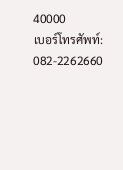40000
เบอร์โทรศัพท์: 082-2262660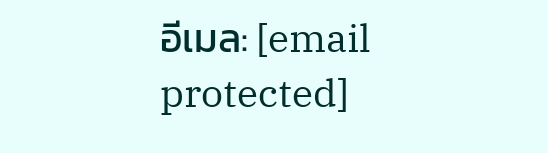อีเมล: [email protected]